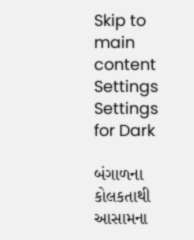Skip to main content
Settings Settings for Dark

બંગાળના કોલકતાથી આસામના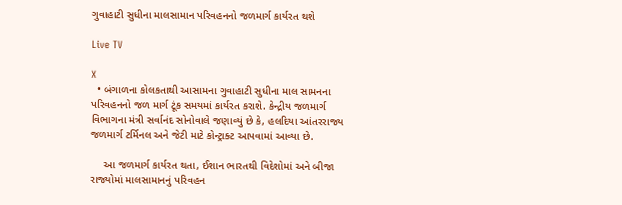ગુવાહાટી સુધીના માલસામાન પરિવહનનો જળમાર્ગ કાર્યરત થશે

Live TV

X
  • બંગાળના કોલકતાથી આસામના ગુવાહાટી સુધીના માલ સામનના પરિવહનનો જળ માર્ગ ટૂંક સમયમાં કાર્યરત કરાશે. કેન્દ્રીય જળમાર્ગ વિભાગના મંત્રી સર્વાનંદ સોનોવાલે જણાવ્યું છે કે, હલદિયા આંતરરાજ્ય જળમાર્ગ ટર્મિનલ અને જેટી માટે કોન્ટ્રાક્ટ આપવામાં આવ્યા છે.

    આ જળમાર્ગ કાર્યરત થતા, ઈશાન ભારતથી વિદેશોમાં અને બીજા રાજ્યોમાં માલસામાનનું પરિવહન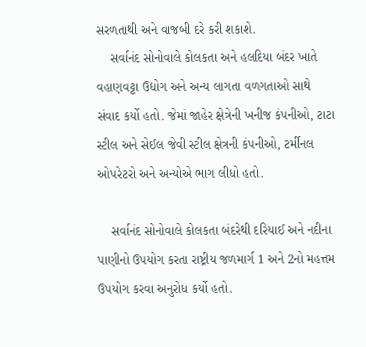સરળતાથી અને વાજબી દરે કરી શકાશે.
    સર્વાનંદ સોનોવાલે કોલકતા અને હલદિયા બંદર ખાતે વહાણવટ્ટા ઉદ્યોગ અને અન્ય લાગતા વળગતાઓ સાથે સંવાદ કર્યો હતો. જેમાં જાહેર ક્ષેત્રેની ખનીજ કંપનીઓ, ટાટા સ્ટીલ અને સેઈલ જેવી સ્ટીલ ક્ષેત્રની કંપનીઓ, ટર્મીનલ ઓપરેટરો અને અન્યોએ ભાગ લીધો હતો.

    સર્વાનંદ સોનોવાલે કોલકતા બંદરેથી દરિયાઈ અને નદીના પાણીનો ઉપયોગ કરતા રાષ્ટ્રીય જળમાર્ગ 1 અને 2નો મહત્તમ ઉપયોગ કરવા અનુરોધ કર્યો હતો.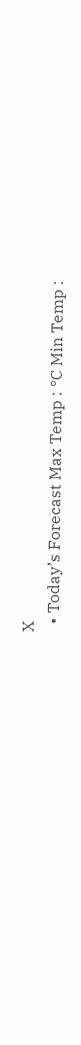X
  • Today’s Forecast Max Temp : °C Min Temp :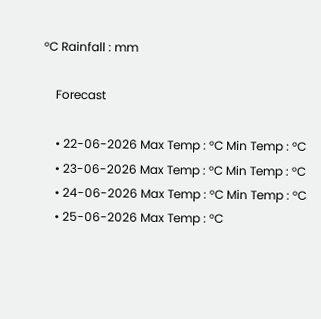°C Rainfall : mm

    Forecast

    • 22-06-2026 Max Temp : °C Min Temp : °C
    • 23-06-2026 Max Temp : °C Min Temp : °C
    • 24-06-2026 Max Temp : °C Min Temp : °C
    • 25-06-2026 Max Temp : °C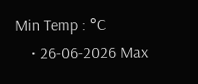Min Temp : °C
    • 26-06-2026 Max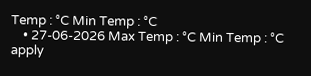Temp : °C Min Temp : °C
    • 27-06-2026 Max Temp : °C Min Temp : °C
apply